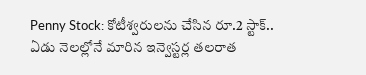Penny Stock: కోటీశ్వరులను చేసిన రూ.2 స్టాక్.. ఏడు నెలల్లోనే మారిన ఇన్వెస్టర్ల తలరాత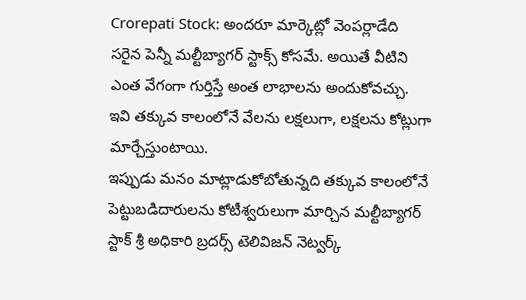Crorepati Stock: అందరూ మార్కెట్లో వెంపర్లాడేది సరైన పెన్నీ మల్టీబ్యాగర్ స్టాక్స్ కోసమే. అయితే వీటిని ఎంత వేగంగా గుర్తిస్తే అంత లాభాలను అందుకోవచ్చు. ఇవి తక్కువ కాలంలోనే వేలను లక్షలుగా, లక్షలను కోట్లుగా మార్చేస్తుంటాయి.
ఇప్పుడు మనం మాట్లాడుకోబోతున్నది తక్కువ కాలంలోనే పెట్టుబడిదారులను కోటీశ్వరులుగా మార్చిన మల్టీబ్యాగర్ స్టాక్ శ్రీ అధికారి బ్రదర్స్ టెలివిజన్ నెట్వర్క్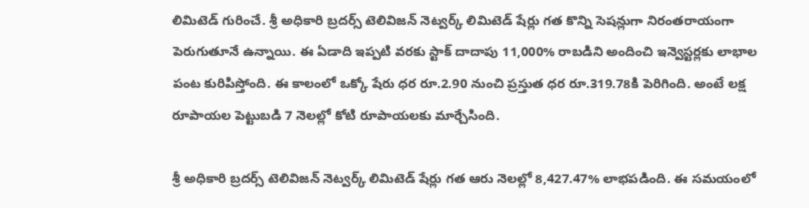లిమిటెడ్ గురించే. శ్రీ అధికారి బ్రదర్స్ టెలివిజన్ నెట్వర్క్ లిమిటెడ్ షేర్లు గత కొన్ని సెషన్లుగా నిరంతరాయంగా పెరుగుతూనే ఉన్నాయి. ఈ ఏడాది ఇప్పటి వరకు స్టాక్ దాదాపు 11,000% రాబడిని అందించి ఇన్వెస్టర్లకు లాభాల పంట కురిపిస్తోంది. ఈ కాలంలో ఒక్కో షేరు ధర రూ.2.90 నుంచి ప్రస్తుత ధర రూ.319.78కి పెరిగింది. అంటే లక్ష రూపాయల పెట్టుబడి 7 నెలల్లో కోటి రూపాయలకు మార్చేసింది.

శ్రీ అధికారి బ్రదర్స్ టెలివిజన్ నెట్వర్క్ లిమిటెడ్ షేర్లు గత ఆరు నెలల్లో 8,427.47% లాభపడింది. ఈ సమయంలో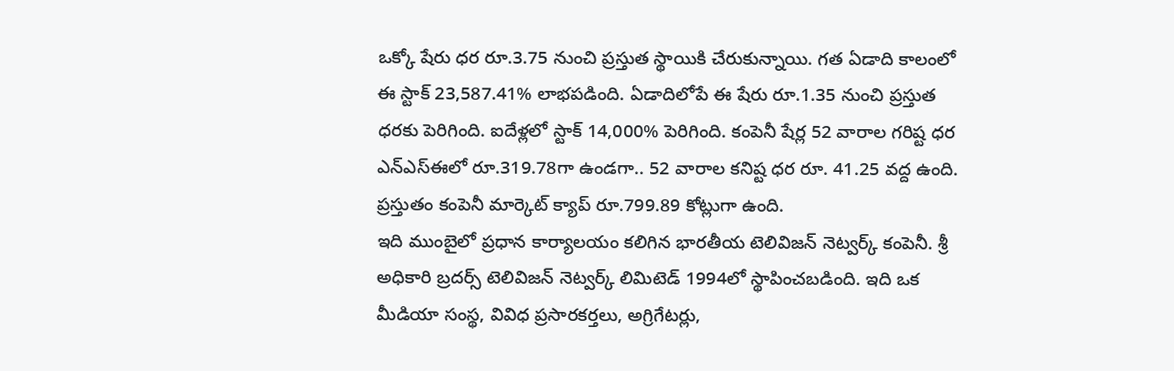ఒక్కో షేరు ధర రూ.3.75 నుంచి ప్రస్తుత స్థాయికి చేరుకున్నాయి. గత ఏడాది కాలంలో ఈ స్టాక్ 23,587.41% లాభపడింది. ఏడాదిలోపే ఈ షేరు రూ.1.35 నుంచి ప్రస్తుత ధరకు పెరిగింది. ఐదేళ్లలో స్టాక్ 14,000% పెరిగింది. కంపెనీ షేర్ల 52 వారాల గరిష్ట ధర ఎన్ఎస్ఈలో రూ.319.78గా ఉండగా.. 52 వారాల కనిష్ట ధర రూ. 41.25 వద్ద ఉంది. ప్రస్తుతం కంపెనీ మార్కెట్ క్యాప్ రూ.799.89 కోట్లుగా ఉంది.
ఇది ముంబైలో ప్రధాన కార్యాలయం కలిగిన భారతీయ టెలివిజన్ నెట్వర్క్ కంపెనీ. శ్రీ అధికారి బ్రదర్స్ టెలివిజన్ నెట్వర్క్ లిమిటెడ్ 1994లో స్థాపించబడింది. ఇది ఒక మీడియా సంస్థ, వివిధ ప్రసారకర్తలు, అగ్రిగేటర్లు,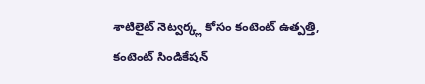శాటిలైట్ నెట్వర్క్ల కోసం కంటెంట్ ఉత్పత్తి, కంటెంట్ సిండికేషన్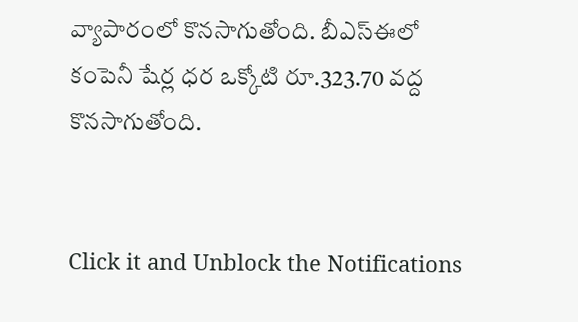వ్యాపారంలో కొనసాగుతోంది. బీఎస్ఈలో కంపెనీ షేర్ల ధర ఒక్కోటి రూ.323.70 వద్ద కొనసాగుతోంది.


Click it and Unblock the Notifications